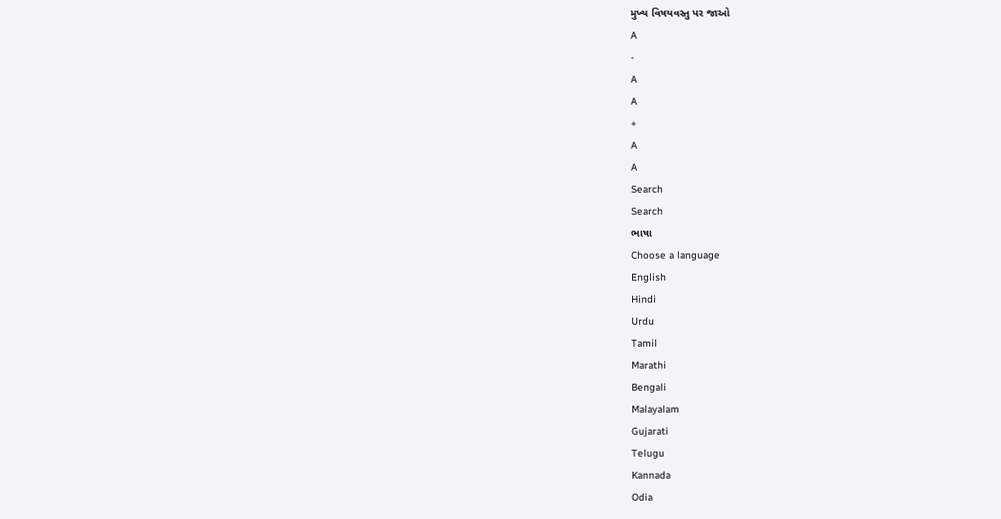મુખ્ય વિષયવસ્તુ પર જાઓ
A
-
A
A
+
A
A
Search
Search
ભાષા
Choose a language
English
Hindi
Urdu
Tamil
Marathi
Bengali
Malayalam
Gujarati
Telugu
Kannada
Odia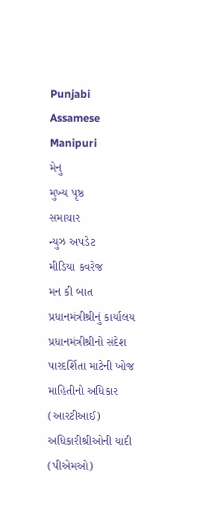Punjabi
Assamese
Manipuri
મેનુ
મુખ્ય પૃષ્ઠ
સમાચાર
ન્યુઝ અપડેટ
મીડિયા કવરેજ
મન કી બાત
પ્રધાનમંત્રીશ્રીનું કાર્યાલય
પ્રધાનમંત્રીશ્રીનો સંદેશ
પારદર્શિતા માટેની ખોજ
માહિતીનો અધિકાર (આરટીઆઈ)
અધિકારીશ્રીઓની યાદી (પીએમઓ)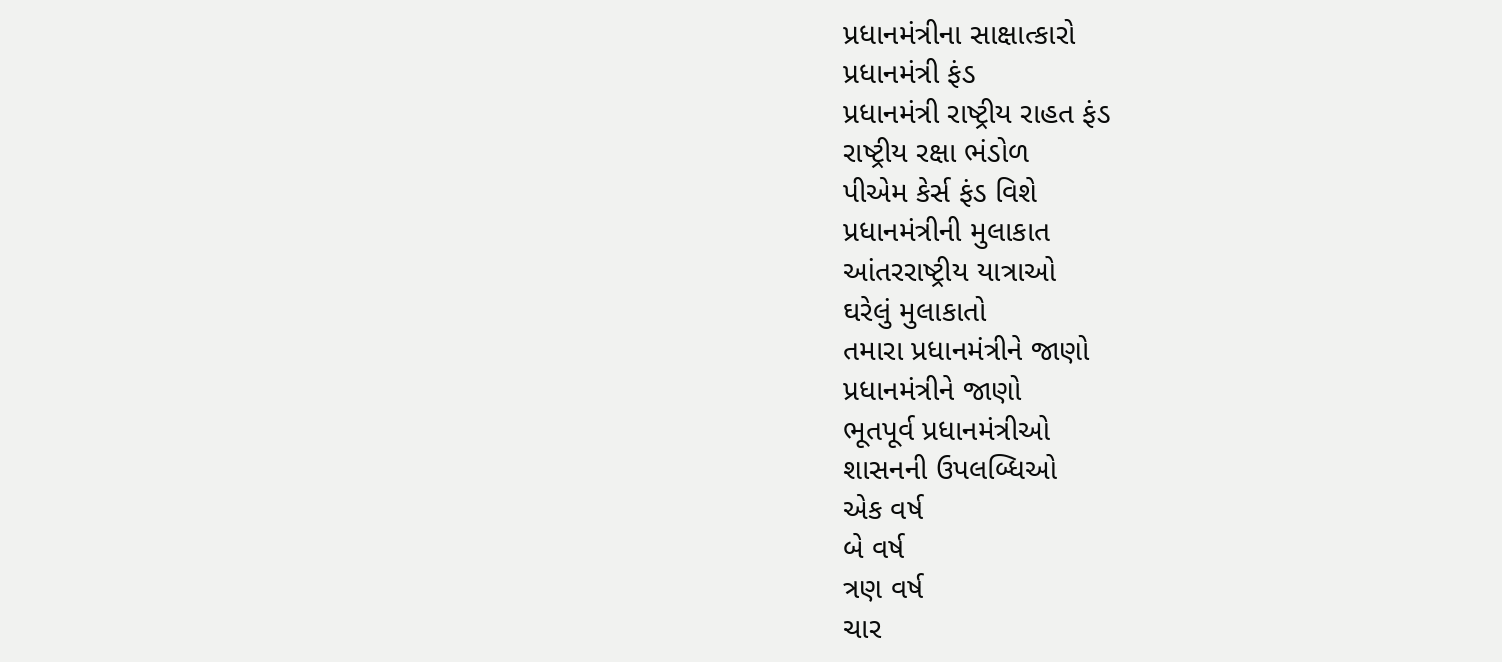પ્રધાનમંત્રીના સાક્ષાત્કારો
પ્રધાનમંત્રી ફંડ
પ્રધાનમંત્રી રાષ્ટ્રીય રાહત ફંડ
રાષ્ટ્રીય રક્ષા ભંડોળ
પીએમ કેર્સ ફંડ વિશે
પ્રધાનમંત્રીની મુલાકાત
આંતરરાષ્ટ્રીય યાત્રાઓ
ઘરેલું મુલાકાતો
તમારા પ્રધાનમંત્રીને જાણો
પ્રધાનમંત્રીને જાણો
ભૂતપૂર્વ પ્રધાનમંત્રીઓ
શાસનની ઉપલબ્ધિઓ
એક વર્ષ
બે વર્ષ
ત્રણ વર્ષ
ચાર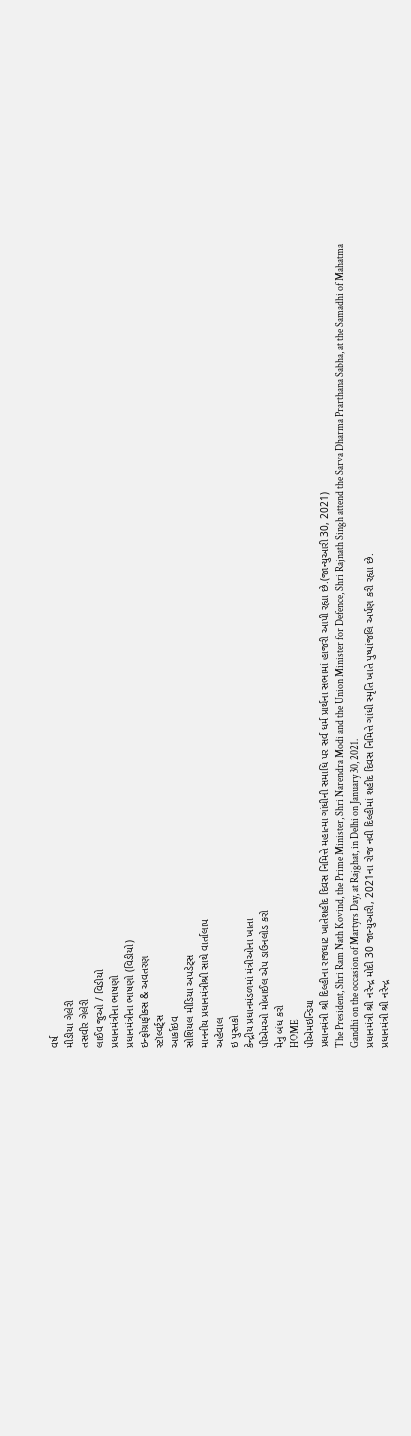વર્ષ
મીડીયા ગેલેરી
તસવીર ગેલેરી
લાઈવ જુઓ / વિડીયો
પ્રધાનમંત્રીના ભાષણો
પ્રધાનમંત્રીના ભાષણો (વિડીયો)
ઇન્ફોગ્રાફીક્સ & અવતરણ
સ્ટૉલ્વર્ટ્સ
આર્કાઇવ
સોશિયલ મીડિયા અપડેટ્સ
માનનીય પ્રધાનમંત્રીશ્રી સાથે વાર્તાલાપ
અહેવાલ
ઇ પુસ્તકો
કેન્દ્રીય પ્રધાનમંડળમાં મંત્રીઓના ખાતા
પીએમઓ મોબાઈલ એપ ડાઉનલોડ કરો
મેનુ બંધ કરો
HOME
પીએમઇન્ડિયા
પ્રધાનમંત્રી શ્રી દિલ્હીના રાજઘાટ ખાતેશહીદ દિવસ નિમિત્તે મહાત્મા ગાંધીની સમાધિ પર સર્વ ધર્મ પ્રાર્થના સભામાં હાજરી આપી રહ્યા છે.(જાન્યુઆરી 30, 2021)
The President, Shri Ram Nath Kovind, the Prime Minister, Shri Narendra Modi and the Union Minister for Defence, Shri Rajnath Singh attend the Sarva Dharma Prarthana Sabha, at the Samadhi of Mahatma Gandhi on the occasion of Martyrs Day, at Rajghat, in Delhi on January 30, 2021.
પ્રધાનમંત્રી શ્રી નરેન્દ્ર મોદી 30 જાન્યુઆરી, 2021ના રોજ નવી દિલ્હીમાં શહીદ દિવસ નિમિત્તે ગાંધી સ્મૃતિ ખાતે પુષ્પાંજલિ અર્પણ કરી રહ્યા છે.
પ્રધાનમંત્રી શ્રી નરેન્દ્ર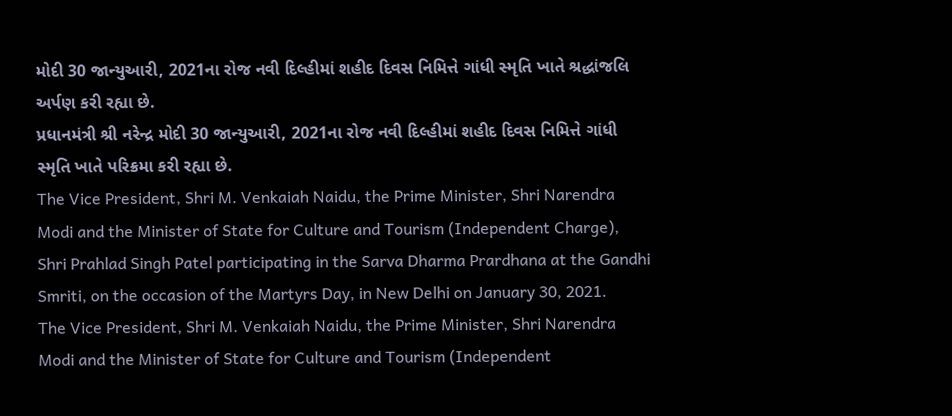મોદી 30 જાન્યુઆરી, 2021ના રોજ નવી દિલ્હીમાં શહીદ દિવસ નિમિત્તે ગાંધી સ્મૃતિ ખાતે શ્રદ્ધાંજલિ અર્પણ કરી રહ્યા છે.
પ્રધાનમંત્રી શ્રી નરેન્દ્ર મોદી 30 જાન્યુઆરી, 2021ના રોજ નવી દિલ્હીમાં શહીદ દિવસ નિમિત્તે ગાંધી સ્મૃતિ ખાતે પરિક્રમા કરી રહ્યા છે.
The Vice President, Shri M. Venkaiah Naidu, the Prime Minister, Shri Narendra Modi and the Minister of State for Culture and Tourism (Independent Charge), Shri Prahlad Singh Patel participating in the Sarva Dharma Prardhana at the Gandhi Smriti, on the occasion of the Martyrs Day, in New Delhi on January 30, 2021.
The Vice President, Shri M. Venkaiah Naidu, the Prime Minister, Shri Narendra Modi and the Minister of State for Culture and Tourism (Independent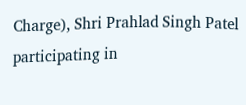Charge), Shri Prahlad Singh Patel participating in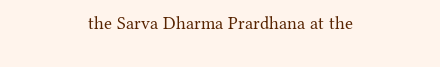the Sarva Dharma Prardhana at the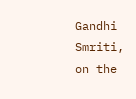Gandhi Smriti, on the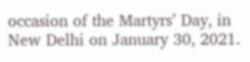occasion of the Martyrs’ Day, in New Delhi on January 30, 2021.